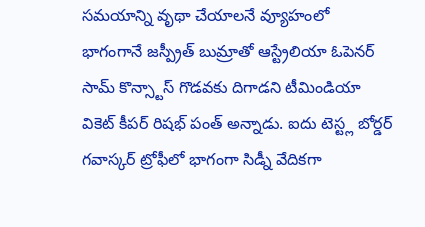సమయాన్ని వృథా చేయాలనే వ్యూహంలో భాగంగానే జస్ప్రీత్ బుమ్రాతో ఆస్ట్రేలియా ఓపెనర్ సామ్ కొన్స్టాస్ గొడవకు దిగాడని టీమిండియా వికెట్ కీపర్ రిషభ్ పంత్ అన్నాడు. ఐదు టెస్ట్ల బోర్డర్ గవాస్కర్ ట్రోఫీలో భాగంగా సిడ్నీ వేదికగా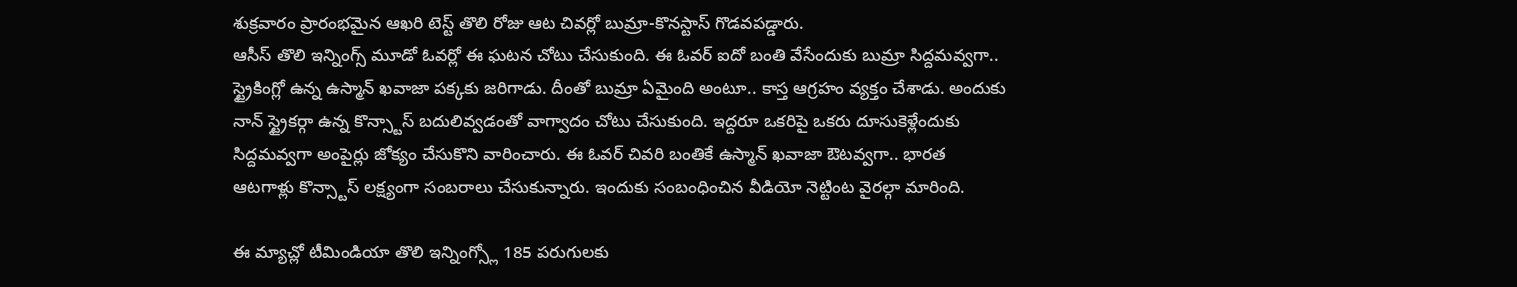శుక్రవారం ప్రారంభమైన ఆఖరి టెస్ట్ తొలి రోజు ఆట చివర్లో బుమ్రా-కొనస్టాస్ గొడవపడ్డారు.
ఆసీస్ తొలి ఇన్నింగ్స్ మూడో ఓవర్లో ఈ ఘటన చోటు చేసుకుంది. ఈ ఓవర్ ఐదో బంతి వేసేందుకు బుమ్రా సిద్దమవ్వగా.. స్ట్రైకింగ్లో ఉన్న ఉస్మాన్ ఖవాజా పక్కకు జరిగాడు. దీంతో బుమ్రా ఏమైంది అంటూ.. కాస్త ఆగ్రహం వ్యక్తం చేశాడు. అందుకు నాన్ స్ట్రైకర్గా ఉన్న కొన్స్టాస్ బదులివ్వడంతో వాగ్వాదం చోటు చేసుకుంది. ఇద్దరూ ఒకరిపై ఒకరు దూసుకెళ్లేందుకు సిద్దమవ్వగా అంపైర్లు జోక్యం చేసుకొని వారించారు. ఈ ఓవర్ చివరి బంతికే ఉస్మాన్ ఖవాజా ఔటవ్వగా.. భారత ఆటగాళ్లు కొన్స్టాస్ లక్ష్యంగా సంబరాలు చేసుకున్నారు. ఇందుకు సంబంధించిన వీడియో నెట్టింట వైరల్గా మారింది.

ఈ మ్యాచ్లో టీమిండియా తొలి ఇన్నింగ్స్లో 185 పరుగులకు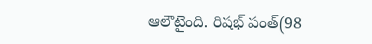ఆలౌటైంది. రిషభ్ పంత్(98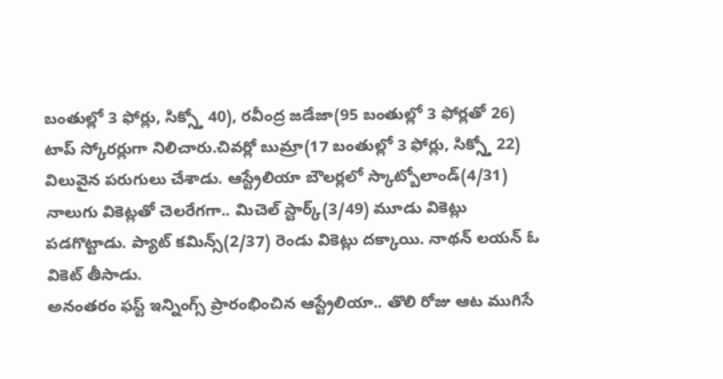బంతుల్లో 3 ఫోర్లు, సిక్స్తో 40), రవీంద్ర జడేజా(95 బంతుల్లో 3 ఫోర్లతో 26) టాప్ స్కోరర్లుగా నిలిచారు.చివర్లో బుమ్రా(17 బంతుల్లో 3 ఫోర్లు, సిక్స్తో 22) విలువైన పరుగులు చేశాడు. ఆస్ట్రేలియా బౌలర్లలో స్కాట్బోలాండ్(4/31) నాలుగు వికెట్లతో చెలరేగగా.. మిచెల్ స్టార్క్(3/49) మూడు వికెట్లు పడగొట్టాడు. ప్యాట్ కమిన్స్(2/37) రెండు వికెట్లు దక్కాయి. నాథన్ లయన్ ఓ వికెట్ తీసాడు.
అనంతరం ఫస్ట్ ఇన్నింగ్స్ ప్రారంభించిన ఆస్ట్రేలియా.. తొలి రోజు ఆట ముగిసే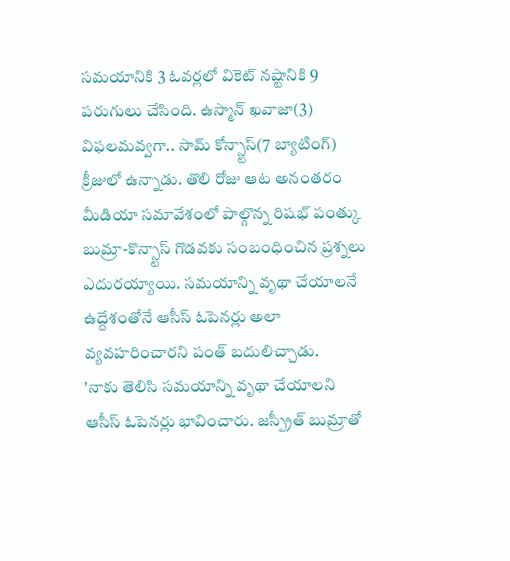సమయానికి 3 ఓవర్లలో వికెట్ నష్టానికి 9 పరుగులు చేసింది. ఉస్మాన్ ఖవాజా(3) విఫలమవ్వగా.. సామ్ కోన్స్టాస్(7 బ్యాటింగ్) క్రీజులో ఉన్నాడు. తొలి రోజు ఆట అనంతరం మీడియా సమావేశంలో పాల్గొన్న రిషభ్ పంత్కు బుమ్రా-కొన్స్టాస్ గొడవకు సంబంధించిన ప్రశ్నలు ఎదురయ్యాయి. సమయాన్ని వృథా చేయాలనే ఉద్దేశంతోనే ఆసీస్ ఓపెనర్లు అలా వ్యవహరించారని పంత్ బదులిచ్చాడు.
'నాకు తెలిసి సమయాన్ని వృథా చేయాలని ఆసీస్ ఓపెనర్లు భావించారు. జస్ప్రీత్ బుమ్రాతో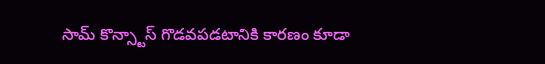సామ్ కొన్స్టాస్ గొడవపడటానికి కారణం కూడా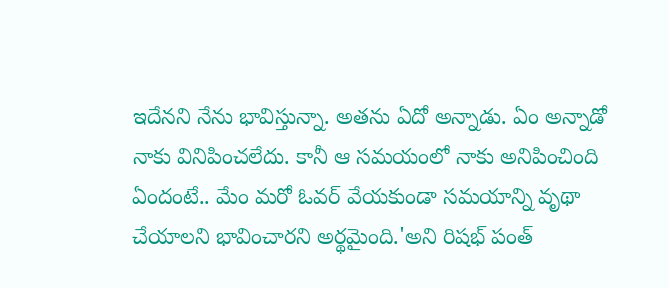ఇదేనని నేను భావిస్తున్నా. అతను ఏదో అన్నాడు. ఏం అన్నాడో నాకు వినిపించలేదు. కానీ ఆ సమయంలో నాకు అనిపించింది ఏందంటే.. మేం మరో ఓవర్ వేయకుండా సమయాన్ని వృథా చేయాలని భావించారని అర్థమైంది.'అని రిషభ్ పంత్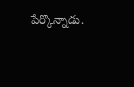పేర్కొన్నాడు.